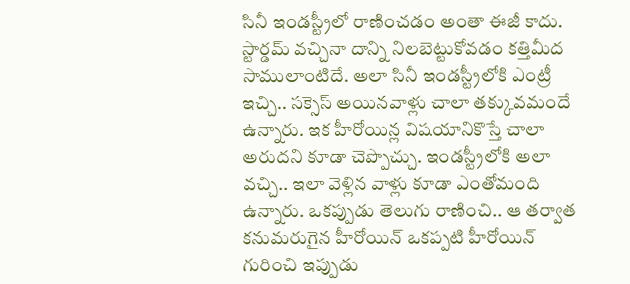సినీ ఇండస్ట్రీలో రాణించడం అంతా ఈజీ కాదు. స్టార్డమ్ వచ్చినా దాన్ని నిలబెట్టుకోవడం కత్తిమీద సాములాంటిదే. అలా సినీ ఇండస్ట్రీలోకి ఎంట్రీ ఇచ్చి.. సక్సెస్ అయినవాళ్లు చాలా తక్కువమందే ఉన్నారు. ఇక హీరోయిన్ల విషయానికొస్తే చాలా అరుదని కూడా చెప్పొచ్చు. ఇండస్ట్రీలోకి అలా వచ్చి.. ఇలా వెళ్లిన వాళ్లు కూడా ఎంతోమంది ఉన్నారు. ఒకప్పుడు తెలుగు రాణించి.. ఆ తర్వాత కనుమరుగైన హీరోయిన్ ఒకప్పటి హీరోయిన్ గురించి ఇప్పుడు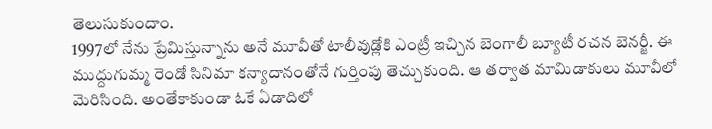తెలుసుకుందాం.
1997లో నేను ప్రేమిస్తున్నాను అనే మూవీతో టాలీవుడ్లోకి ఎంట్రీ ఇచ్చిన బెంగాలీ బ్యూటీ రచన బెనర్జీ. ఈ ముద్దుగుమ్మ రెండో సినిమా కన్యాదానంతోనే గుర్తింపు తెచ్చుకుంది. ఆ తర్వాత మామిడాకులు మూవీలో మెరిసింది. అంతేకాకుండా ఓకే ఏడాదిలో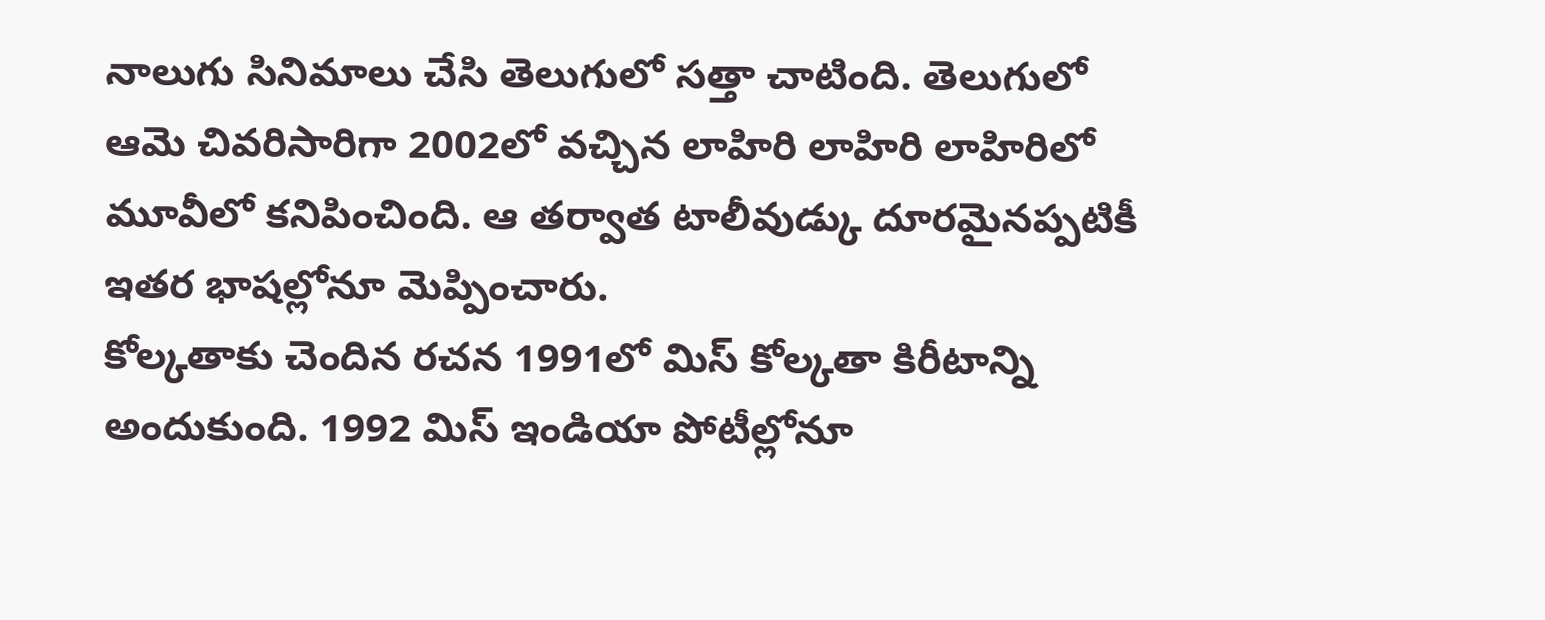నాలుగు సినిమాలు చేసి తెలుగులో సత్తా చాటింది. తెలుగులో ఆమె చివరిసారిగా 2002లో వచ్చిన లాహిరి లాహిరి లాహిరిలో మూవీలో కనిపించింది. ఆ తర్వాత టాలీవుడ్కు దూరమైనప్పటికీ ఇతర భాషల్లోనూ మెప్పించారు.
కోల్కతాకు చెందిన రచన 1991లో మిస్ కోల్కతా కిరీటాన్ని అందుకుంది. 1992 మిస్ ఇండియా పోటీల్లోనూ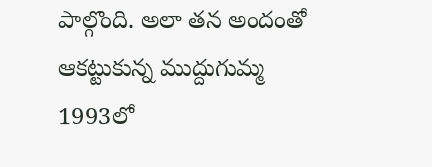పాల్గొంది. అలా తన అందంతో ఆకట్టుకున్న ముద్దుగుమ్మ 1993లో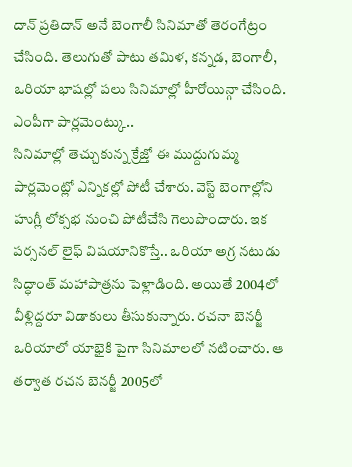దాన్ ప్రతిదాన్ అనే బెంగాలీ సినిమాతో తెరంగేట్రం చేసింది. తెలుగుతో పాటు తమిళ, కన్నడ, బెంగాలీ, ఒరియా భాషల్లో పలు సినిమాల్లో హీరోయిన్గా చేసింది.
ఎంపీగా పార్లమెంట్కు..
సినిమాల్లో తెచ్చుకున్న క్రేజ్తో ఈ ముద్దుగుమ్మ పార్లమెంట్లో ఎన్నికల్లో పోటీ చేశారు. వెస్ట్ బెంగాల్లోని హుగ్లీ లోక్సభ నుంచి పోటీచేసి గెలుపొందారు. ఇక పర్సనల్ లైఫ్ విషయానికొస్తే.. ఒరియా అగ్ర నటుడు సిద్ధాంత్ మహాపాత్రను పెళ్లాడింది. అయితే 2004లో వీళ్లిద్దరూ విడాకులు తీసుకున్నారు. రచనా బెనర్జీ ఒరియాలో యాభైకి పైగా సినిమాలలో నటించారు. ఆ తర్వాత రచన బెనర్జీ 2005లో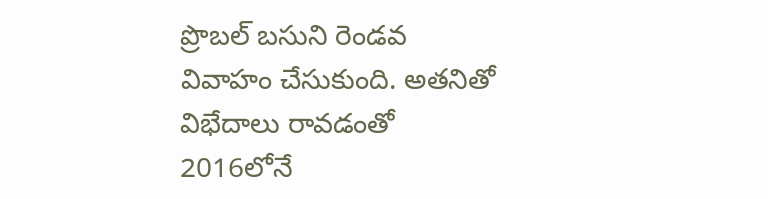ప్రొబల్ బసుని రెండవ వివాహం చేసుకుంది. అతనితో విభేదాలు రావడంతో 2016లోనే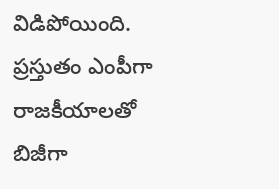విడిపోయింది. ప్రస్తుతం ఎంపీగా రాజకీయాలతో బిజీగా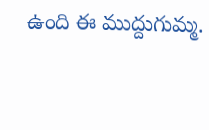ఉంది ఈ ముద్దుగుమ్మ.